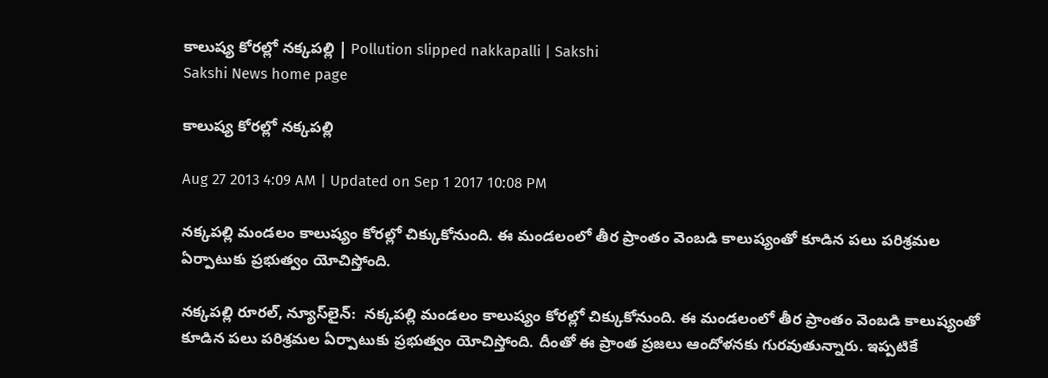కాలుష్య కోరల్లో నక్కపల్లి | Pollution slipped nakkapalli | Sakshi
Sakshi News home page

కాలుష్య కోరల్లో నక్కపల్లి

Aug 27 2013 4:09 AM | Updated on Sep 1 2017 10:08 PM

నక్కపల్లి మండలం కాలుష్యం కోరల్లో చిక్కుకోనుంది. ఈ మండలంలో తీర ప్రాంతం వెంబడి కాలుష్యంతో కూడిన పలు పరిశ్రమల ఏర్పాటుకు ప్రభుత్వం యోచిస్తోంది.

నక్కపల్లి రూరల్, న్యూస్‌లైన్:  నక్కపల్లి మండలం కాలుష్యం కోరల్లో చిక్కుకోనుంది. ఈ మండలంలో తీర ప్రాంతం వెంబడి కాలుష్యంతో కూడిన పలు పరిశ్రమల ఏర్పాటుకు ప్రభుత్వం యోచిస్తోంది. దీంతో ఈ ప్రాంత ప్రజలు ఆందోళనకు గురవుతున్నారు. ఇప్పటికే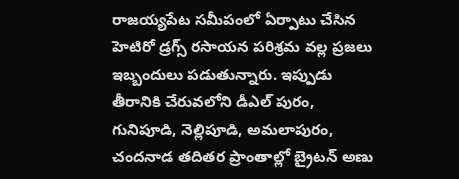రాజయ్యపేట సమీపంలో ఏర్పాటు చేసిన హెటిరో డ్రగ్స్ రసాయన పరిశ్రమ వల్ల ప్రజలు ఇబ్బందులు పడుతున్నారు. ఇప్పుడు తీరానికి చేరువలోని డీఎల్ పురం, గునిపూడి, నెల్లిపూడి, అమలాపురం, చందనాడ తదితర ప్రాంతాల్లో బ్రైటన్ అణు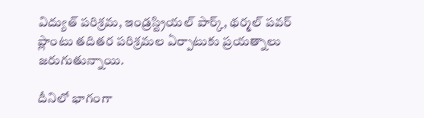విద్యుత్ పరిశ్రమ, ఇండ్రస్ట్రియల్ పార్క్, థర్మల్ పవర్ ప్లాంటు తదితర పరిశ్రమల ఏర్పాటుకు ప్రయత్నాలు జరుగుతున్నాయి.

దీనిలో భాగంగా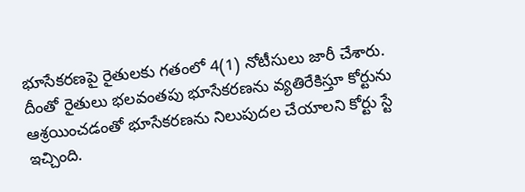భూసేకరణపై రైతులకు గతంలో 4(1) నోటీసులు జారీ చేశారు. దీంతో రైతులు భలవంతపు భూసేకరణను వ్యతిరేకిస్తూ కోర్టును ఆశ్రయించడంతో భూసేకరణను నిలుపుదల చేయాలని కోర్టు స్టే ఇచ్చింది.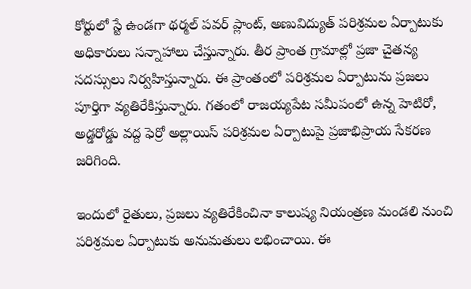కోర్టులో స్టే ఉండగా థర్మల్ పవర్ ప్లాంట్, అణువిద్యుత్ పరిశ్రమల ఏర్పాటుకు అధికారులు సన్నాహాలు చేస్తున్నారు. తీర ప్రాంత గ్రామాల్లో ప్రజా చైతన్య సదస్సులు నిర్వహిస్తున్నారు. ఈ ప్రాంతంలో పరిశ్రమల ఏర్పాటును ప్రజలు పూర్తిగా వ్యతిరేకిస్తున్నారు. గతంలో రాజయ్యపేట సమీపంలో ఉన్న హెటిరో, అడ్డరోడ్డు వద్ద ఫెర్రో అల్లాయిస్ పరిశ్రమల ఏర్పాటుపై ప్రజాభిప్రాయ సేకరణ జరిగింది.

ఇందులో రైతులు, ప్రజలు వ్యతిరేకించినా కాలుష్య నియంత్రణ మండలి నుంచి పరిశ్రమల ఏర్పాటుకు అనుమతులు లభించాయి. ఈ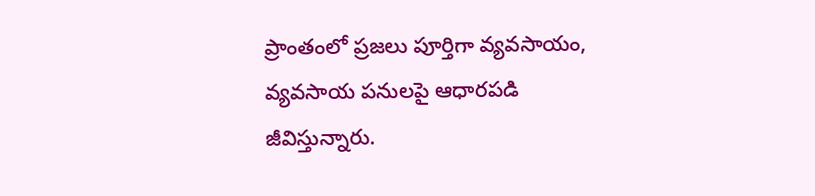ప్రాంతంలో ప్రజలు పూర్తిగా వ్యవసాయం, వ్యవసాయ పనులపై ఆధారపడి జీవిస్తున్నారు.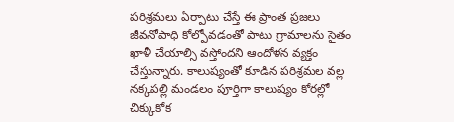పరిశ్రమలు ఏర్పాటు చేస్తే ఈ ప్రాంత ప్రజలు జీవనోపాధి కోల్పోవడంతో పాటు గ్రామాలను సైతం ఖాళీ చేయాల్సి వస్తోందని ఆందోళన వ్యక్తం చేస్తున్నారు. కాలుష్యంతో కూడిన పరిశ్రమల వల్ల నక్కపల్లి మండలం పూర్తిగా కాలుష్యం కోరల్లో చిక్కుకోక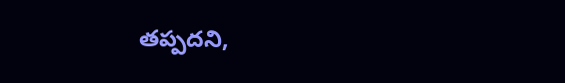తప్పదని,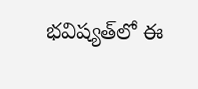భవిష్యత్‌లో ఈ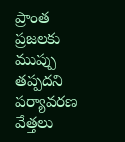ప్రాంత ప్రజలకు  ముప్పు తప్పదని పర్యావరణ వేత్తలు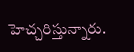హెచ్చరిస్తున్నారు.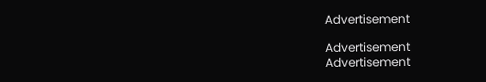Advertisement

Advertisement
Advertisement